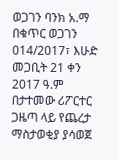ወጋገን ባንክ አ.ማ በቁጥር ወጋገን 014/2017፣ እሁድ መጋቢት 21 ቀን 2017 ዓ.ም በታተመው ሪፖርተር ጋዜጣ ላይ የጨረታ ማስታወቂያ ያሳወጀ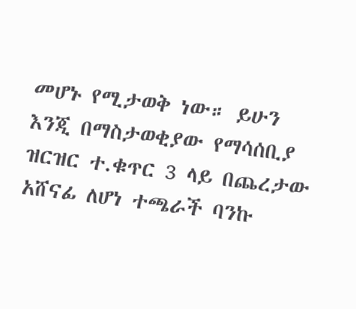መሆኑ የሚታወቅ ነው። ይሁን እንጂ በማስታወቂያው የማሳሰቢያ ዝርዝር ተ.ቁጥር 3 ላይ በጨረታው አሸናፊ ለሆነ ተጫራች ባንኩ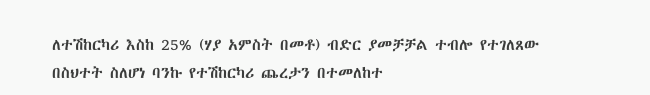ለተሽከርካሪ እስከ 25% (ሃያ አምስት በመቶ) ብድር ያመቻቻል ተብሎ የተገለጸው በስህተት ስለሆነ ባንኩ የተሽከርካሪ ጨረታን በተመለከተ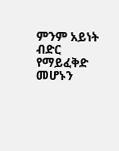ምንም አይነት ብድር የማይፈቅድ መሆኑን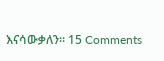እናሳውቃለን። 15 Comments